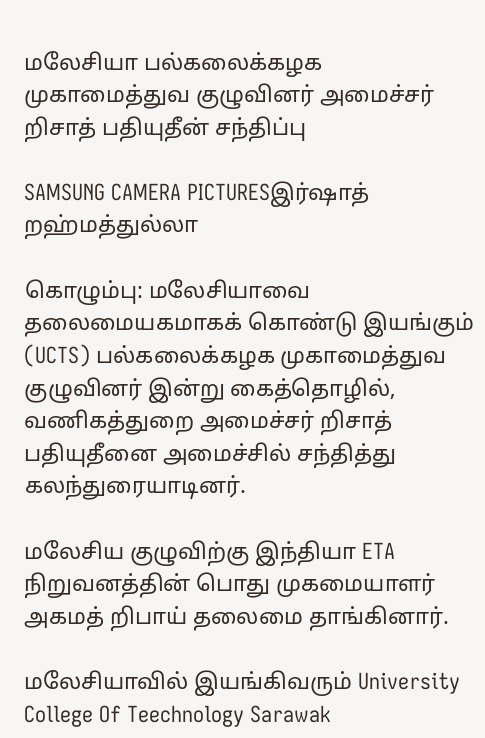மலேசியா பல்கலைக்கழக முகாமைத்துவ குழுவினர் அமைச்சர் றிசாத் பதியுதீன் சந்திப்பு

SAMSUNG CAMERA PICTURESஇர்ஷாத் றஹ்மத்துல்லா

கொழும்பு: மலேசியாவை தலைமையகமாகக் கொண்டு இயங்கும் (UCTS) பல்கலைக்கழக முகாமைத்துவ குழுவினர் இன்று கைத்தொழில், வணிகத்துறை அமைச்சர் றிசாத் பதியுதீனை அமைச்சில் சந்தித்து கலந்துரையாடினர்.

மலேசிய குழுவிற்கு இந்தியா ETA நிறுவனத்தின் பொது முகமையாளர் அகமத் றிபாய் தலைமை தாங்கினார்.

மலேசியாவில் இயங்கிவரும் University College Of Teechnology Sarawak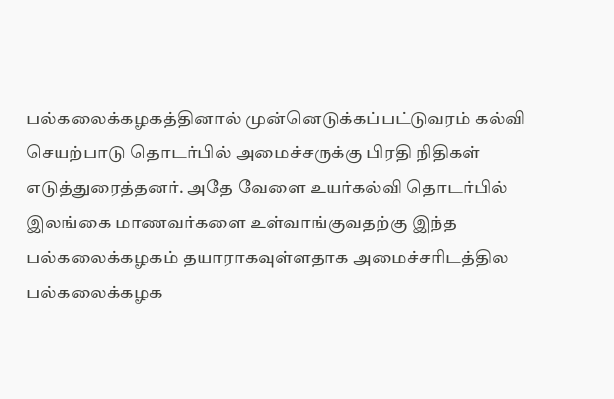பல்கலைக்கழகத்தினால் முன்னெடுக்கப்பட்டுவரம் கல்வி செயற்பாடு தொடர்பில் அமைச்சருக்கு பிரதி நிதிகள் எடுத்துரைத்தனர். அதே வேளை உயர்கல்வி தொடர்பில் இலங்கை மாணவர்களை உள்வாங்குவதற்கு இந்த பல்கலைக்கழகம் தயாராகவுள்ளதாக அமைச்சரிடத்தில பல்கலைக்கழக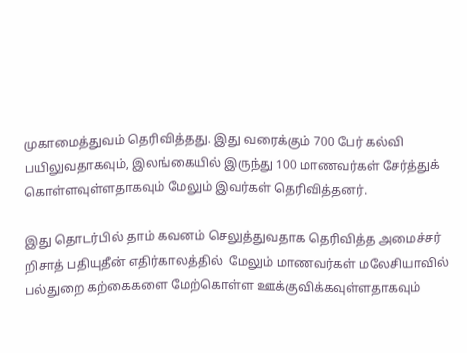முகாமைத்துவம் தெரிவித்தது. இது வரைக்கும் 700 பேர் கல்வி பயிலுவதாகவும், இலங்கையில் இருந்து 100 மாணவர்கள் சேர்த்துக் கொள்ளவுள்ளதாகவும் மேலும் இவர்கள் தெரிவித்தனர்.

இது தொடர்பில் தாம் கவனம் செலுத்துவதாக தெரிவித்த அமைச்சர் றிசாத் பதியுதீன் எதிர்காலத்தில்  மேலும் மாணவர்கள் மலேசியாவில் பல்துறை கற்கைகளை மேற்கொள்ள ஊக்குவிக்கவுள்ளதாகவும்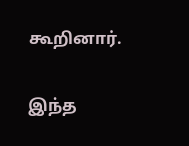கூறினார்.

இந்த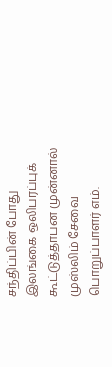சந்திப்பின் போது இலங்கை ஒலிபரப்புக் கூட்டுத்தாபன முன்னால் முஸ்லிம் சேவை பொறுப்பாளர் எம்.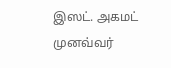இஸட். அகமட் முனவ்வர்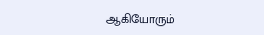ஆகியோரும்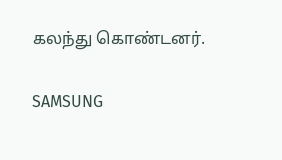கலந்து கொண்டனர்.

SAMSUNG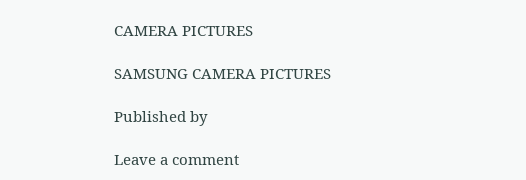CAMERA PICTURES

SAMSUNG CAMERA PICTURES

Published by

Leave a comment